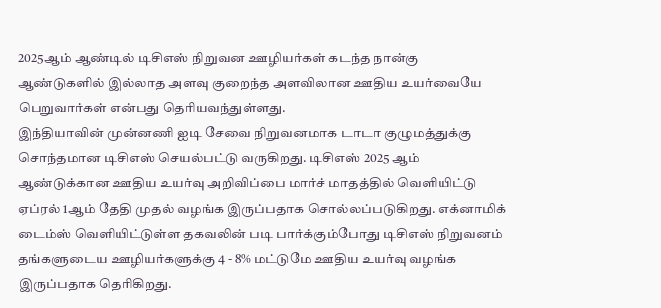2025ஆம் ஆண்டில் டிசிஎஸ் நிறுவன ஊழியர்கள் கடந்த நான்கு ஆண்டுகளில் இல்லாத அளவு குறைந்த அளவிலான ஊதிய உயர்வையே பெறுவார்கள் என்பது தெரியவந்துள்ளது.
இந்தியாவின் முன்னணி ஐடி சேவை நிறுவனமாக டாடா குழுமத்துக்கு சொந்தமான டிசிஎஸ் செயல்பட்டு வருகிறது. டிசிஎஸ் 2025 ஆம் ஆண்டுக்கான ஊதிய உயர்வு அறிவிப்பை மார்ச் மாதத்தில் வெளியிட்டு ஏப்ரல் 1ஆம் தேதி முதல் வழங்க இருப்பதாக சொல்லப்படுகிறது. எக்னாமிக் டைம்ஸ் வெளியிட்டுள்ள தகவலின் படி பார்க்கும்போது டிசிஎஸ் நிறுவனம் தங்களுடைய ஊழியர்களுக்கு 4 - 8% மட்டுமே ஊதிய உயர்வு வழங்க இருப்பதாக தெரிகிறது.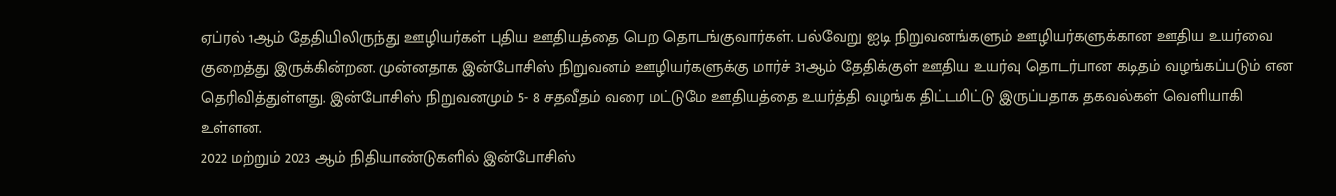ஏப்ரல் 1ஆம் தேதியிலிருந்து ஊழியர்கள் புதிய ஊதியத்தை பெற தொடங்குவார்கள். பல்வேறு ஐடி நிறுவனங்களும் ஊழியர்களுக்கான ஊதிய உயர்வை குறைத்து இருக்கின்றன. முன்னதாக இன்போசிஸ் நிறுவனம் ஊழியர்களுக்கு மார்ச் 31ஆம் தேதிக்குள் ஊதிய உயர்வு தொடர்பான கடிதம் வழங்கப்படும் என தெரிவித்துள்ளது. இன்போசிஸ் நிறுவனமும் 5- 8 சதவீதம் வரை மட்டுமே ஊதியத்தை உயர்த்தி வழங்க திட்டமிட்டு இருப்பதாக தகவல்கள் வெளியாகி உள்ளன.
2022 மற்றும் 2023 ஆம் நிதியாண்டுகளில் இன்போசிஸ்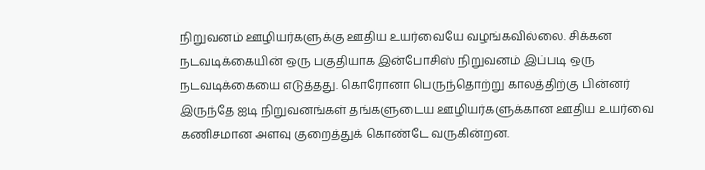நிறுவனம் ஊழியர்களுக்கு ஊதிய உயர்வையே வழங்கவில்லை. சிக்கன நடவடிக்கையின் ஒரு பகுதியாக இன்போசிஸ் நிறுவனம் இப்படி ஒரு நடவடிக்கையை எடுத்தது. கொரோனா பெருந்தொற்று காலத்திற்கு பின்னர் இருந்தே ஐடி நிறுவனங்கள் தங்களுடைய ஊழியர்களுக்கான ஊதிய உயர்வை கணிசமான அளவு குறைத்துக் கொண்டே வருகின்றன.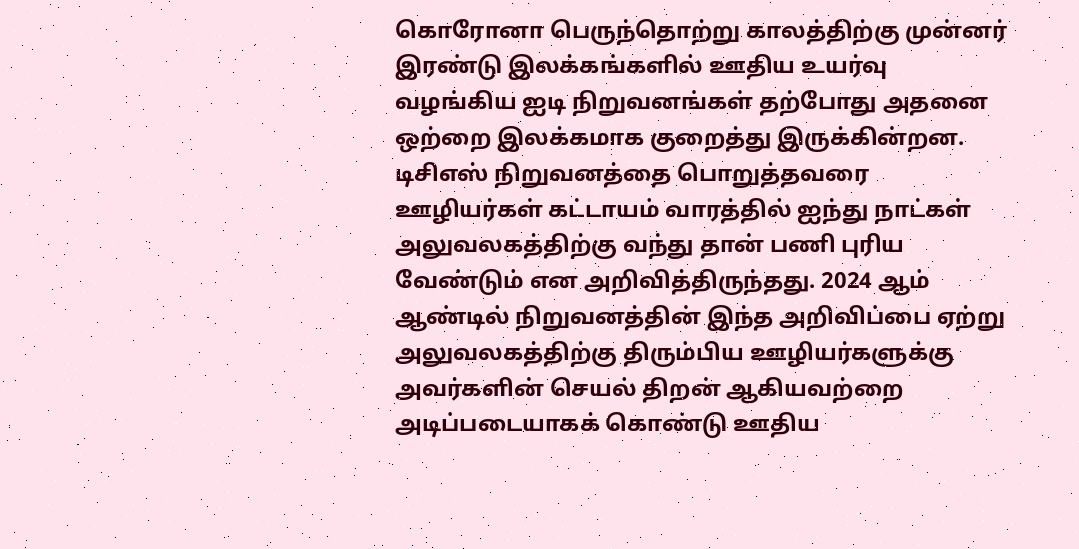கொரோனா பெருந்தொற்று காலத்திற்கு முன்னர் இரண்டு இலக்கங்களில் ஊதிய உயர்வு வழங்கிய ஐடி நிறுவனங்கள் தற்போது அதனை ஒற்றை இலக்கமாக குறைத்து இருக்கின்றன. டிசிஎஸ் நிறுவனத்தை பொறுத்தவரை ஊழியர்கள் கட்டாயம் வாரத்தில் ஐந்து நாட்கள் அலுவலகத்திற்கு வந்து தான் பணி புரிய வேண்டும் என அறிவித்திருந்தது. 2024 ஆம் ஆண்டில் நிறுவனத்தின் இந்த அறிவிப்பை ஏற்று அலுவலகத்திற்கு திரும்பிய ஊழியர்களுக்கு அவர்களின் செயல் திறன் ஆகியவற்றை அடிப்படையாகக் கொண்டு ஊதிய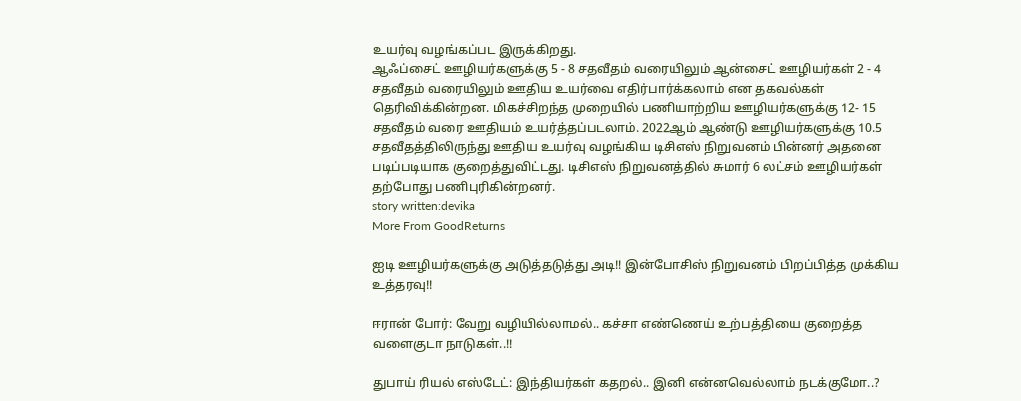உயர்வு வழங்கப்பட இருக்கிறது.
ஆஃப்சைட் ஊழியர்களுக்கு 5 - 8 சதவீதம் வரையிலும் ஆன்சைட் ஊழியர்கள் 2 - 4 சதவீதம் வரையிலும் ஊதிய உயர்வை எதிர்பார்க்கலாம் என தகவல்கள் தெரிவிக்கின்றன. மிகச்சிறந்த முறையில் பணியாற்றிய ஊழியர்களுக்கு 12- 15 சதவீதம் வரை ஊதியம் உயர்த்தப்படலாம். 2022ஆம் ஆண்டு ஊழியர்களுக்கு 10.5 சதவீதத்திலிருந்து ஊதிய உயர்வு வழங்கிய டிசிஎஸ் நிறுவனம் பின்னர் அதனை படிப்படியாக குறைத்துவிட்டது. டிசிஎஸ் நிறுவனத்தில் சுமார் 6 லட்சம் ஊழியர்கள் தற்போது பணிபுரிகின்றனர்.
story written:devika
More From GoodReturns

ஐடி ஊழியர்களுக்கு அடுத்தடுத்து அடி!! இன்போசிஸ் நிறுவனம் பிறப்பித்த முக்கிய உத்தரவு!!

ஈரான் போர்: வேறு வழியில்லாமல்.. கச்சா எண்ணெய் உற்பத்தியை குறைத்த வளைகுடா நாடுகள்..!!

துபாய் ரியல் எஸ்டேட்: இந்தியர்கள் கதறல்.. இனி என்னவெல்லாம் நடக்குமோ..?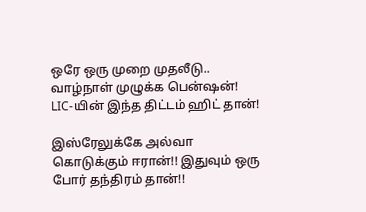ஒரே ஒரு முறை முதலீடு.. வாழ்நாள் முழுக்க பென்ஷன்! LIC-யின் இந்த திட்டம் ஹிட் தான்!

இஸ்ரேலுக்கே அல்வா கொடுக்கும் ஈரான்!! இதுவும் ஒரு போர் தந்திரம் தான்!!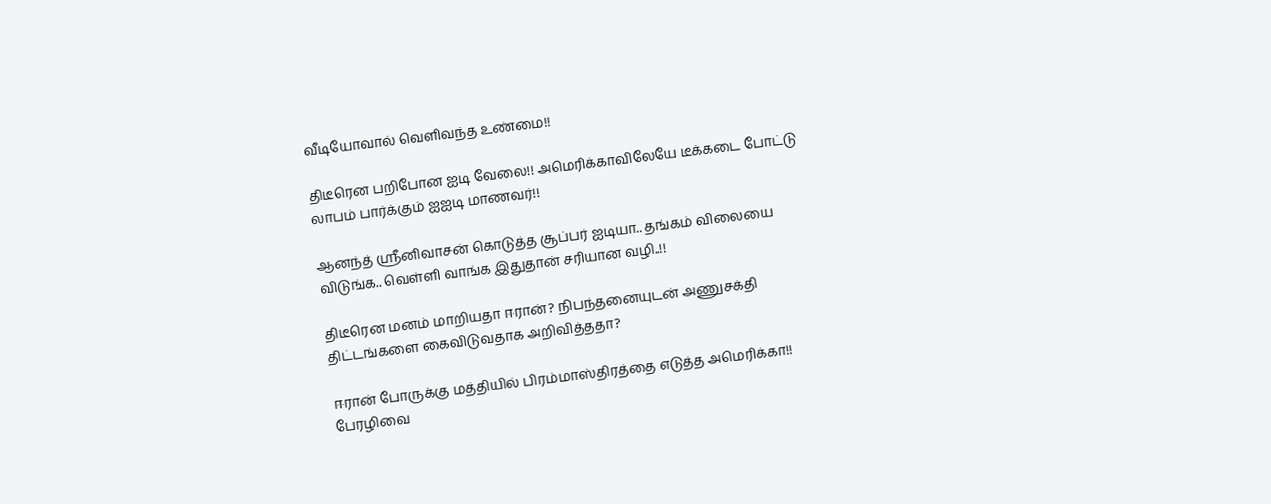வீடியோவால் வெளிவந்த உண்மை!!

திடீரென பறிபோன ஐடி வேலை!! அமெரிக்காவிலேயே டீக்கடை போட்டு லாபம் பார்க்கும் ஐஐடி மாணவர்!!

ஆனந்த் ஸ்ரீனிவாசன் கொடுத்த சூப்பர் ஐடியா.. தங்கம் விலையை விடுங்க.. வெள்ளி வாங்க இதுதான் சரியான வழி..!!

திடீரென மனம் மாறியதா ஈரான்? நிபந்தனையுடன் அணுசக்தி திட்டங்களை கைவிடுவதாக அறிவித்ததா?

ஈரான் போருக்கு மத்தியில் பிரம்மாஸ்திரத்தை எடுத்த அமெரிக்கா!! பேரழிவை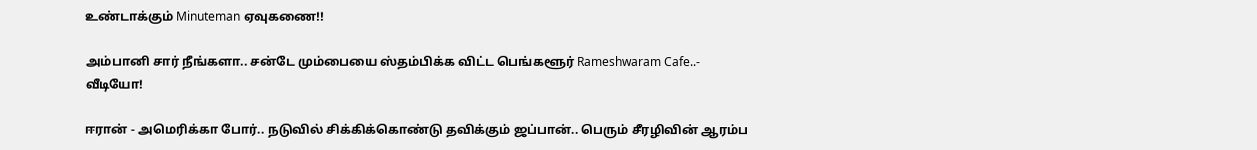உண்டாக்கும் Minuteman ஏவுகணை!!

அம்பானி சார் நீங்களா.. சன்டே மும்பையை ஸ்தம்பிக்க விட்ட பெங்களூர் Rameshwaram Cafe..- வீடியோ!

ஈரான் - அமெரிக்கா போர்.. நடுவில் சிக்கிக்கொண்டு தவிக்கும் ஜப்பான்.. பெரும் சீரழிவின் ஆரம்ப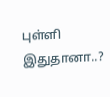புள்ளி இதுதானா..?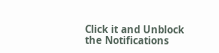Click it and Unblock the Notifications